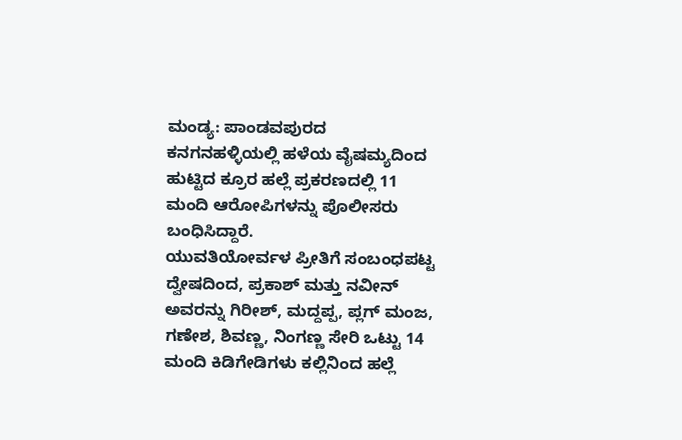ಮಂಡ್ಯ: ಪಾಂಡವಪುರದ ಕನಗನಹಳ್ಳಿಯಲ್ಲಿ ಹಳೆಯ ವೈಷಮ್ಯದಿಂದ ಹುಟ್ಟಿದ ಕ್ರೂರ ಹಲ್ಲೆ ಪ್ರಕರಣದಲ್ಲಿ 11 ಮಂದಿ ಆರೋಪಿಗಳನ್ನು ಪೊಲೀಸರು ಬಂಧಿಸಿದ್ದಾರೆ.
ಯುವತಿಯೋರ್ವಳ ಪ್ರೀತಿಗೆ ಸಂಬಂಧಪಟ್ಟ ದ್ವೇಷದಿಂದ, ಪ್ರಕಾಶ್ ಮತ್ತು ನವೀನ್ ಅವರನ್ನು ಗಿರೀಶ್, ಮದ್ದಪ್ಪ, ಪ್ಲಗ್ ಮಂಜ, ಗಣೇಶ, ಶಿವಣ್ಣ, ನಿಂಗಣ್ಣ ಸೇರಿ ಒಟ್ಟು 14 ಮಂದಿ ಕಿಡಿಗೇಡಿಗಳು ಕಲ್ಲಿನಿಂದ ಹಲ್ಲೆ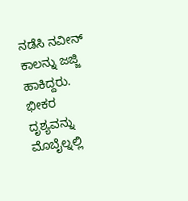ನಡೆಸಿ ನವೀನ್ ಕಾಲನ್ನು ಜಜ್ಜಿ ಹಾಕಿದ್ದರು. ಭೀಕರ ದೃಶ್ಯವನ್ನು ಮೊಬೈಲ್ನಲ್ಲಿ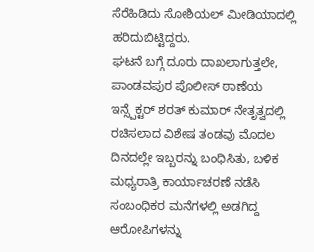ಸೆರೆಹಿಡಿದು ಸೋಶಿಯಲ್ ಮೀಡಿಯಾದಲ್ಲಿ ಹರಿದುಬಿಟ್ಟಿದ್ದರು.
ಘಟನೆ ಬಗ್ಗೆ ದೂರು ದಾಖಲಾಗುತ್ತಲೇ, ಪಾಂಡವಪುರ ಪೊಲೀಸ್ ಠಾಣೆಯ ಇನ್ಸ್ಪೆಕ್ಟರ್ ಶರತ್ ಕುಮಾರ್ ನೇತೃತ್ವದಲ್ಲಿ ರಚಿಸಲಾದ ವಿಶೇಷ ತಂಡವು ಮೊದಲ ದಿನದಲ್ಲೇ ಇಬ್ಬರನ್ನು ಬಂಧಿಸಿತು, ಬಳಿಕ ಮಧ್ಯರಾತ್ರಿ ಕಾರ್ಯಾಚರಣೆ ನಡೆಸಿ ಸಂಬಂಧಿಕರ ಮನೆಗಳಲ್ಲಿ ಅಡಗಿದ್ದ ಆರೋಪಿಗಳನ್ನು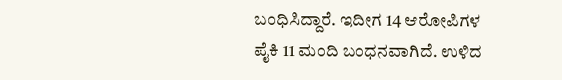ಬಂಧಿಸಿದ್ದಾರೆ. ಇದೀಗ 14 ಆರೋಪಿಗಳ ಪೈಕಿ 11 ಮಂದಿ ಬಂಧನವಾಗಿದೆ. ಉಳಿದ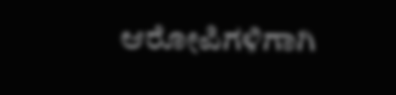ಆರೋಪಿಗಳಿಗಾಗಿ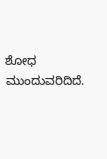ಶೋಧ ಮುಂದುವರಿದಿದೆ.